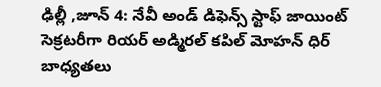ఢిల్లీ ,జూన్ 4: నేవీ అండ్ డిఫెన్స్ స్టాఫ్ జాయింట్ సెక్రటరీగా రియర్ అడ్మిరల్ కపిల్ మోహన్ ధిర్ బాధ్యతలు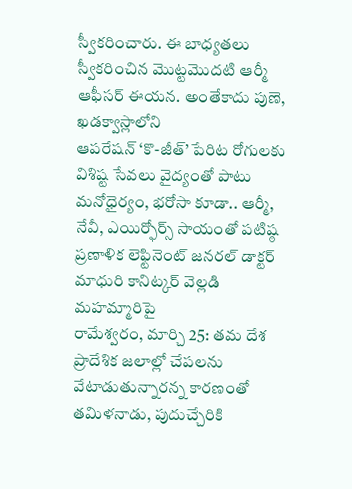స్వీకరించారు. ఈ బాధ్యతలు స్వీకరించిన మొట్టమొదటి ఆర్మీ ఆఫీసర్ ఈయన. అంతేకాదు పుణె, ఖడక్వాస్లాలోని
ఆపరేషన్ ‘కొ-జీత్’ పేరిట రోగులకు విశిష్ట సేవలు వైద్యంతో పాటు మనోధైర్యం, భరోసా కూడా.. ఆర్మీ, నేవీ, ఎయిర్ఫోర్స్ సాయంతో పటిష్ఠ ప్రణాళిక లెఫ్టినెంట్ జనరల్ డాక్టర్ మాధురి కానిట్కర్ వెల్లడి మహమ్మారిపై
రామేశ్వరం, మార్చి 25: తమ దేశ ప్రాదేశిక జలాల్లో చేపలను వేటాడుతున్నారన్న కారణంతో తమిళనాడు, పుదుచ్చేరికి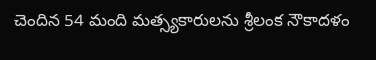చెందిన 54 మంది మత్స్యకారులను శ్రీలంక నౌకాదళం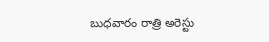బుధవారం రాత్రి అరెస్టు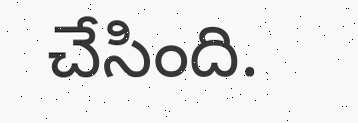చేసింది.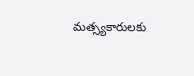మత్స్యకారులకు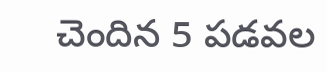చెందిన 5 పడవల